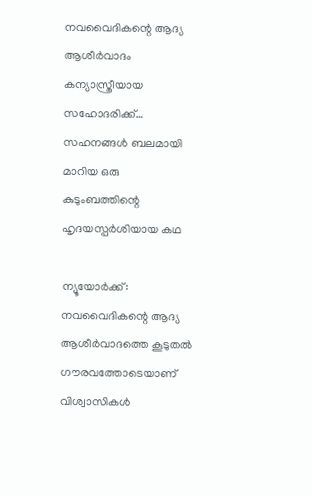നവവൈദികന്റെ ആദ്യ ആശീര്‍വാദം കന്യാസ്ത്രീയായ സഹോദരിക്ക്… സഹനങ്ങള്‍ ബലമായി മാറിയ ഒരു കുടുംബത്തിന്റെ ഹൃദയസ്പര്‍ശിയായ കഥ

ന്യൂയോര്‍ക്ക്: നവവൈദികന്റെ ആദ്യ ആശീര്‍വാദത്തെ കൂടുതല്‍ ഗൗരവത്തോടെയാണ് വിശ്വാസികള്‍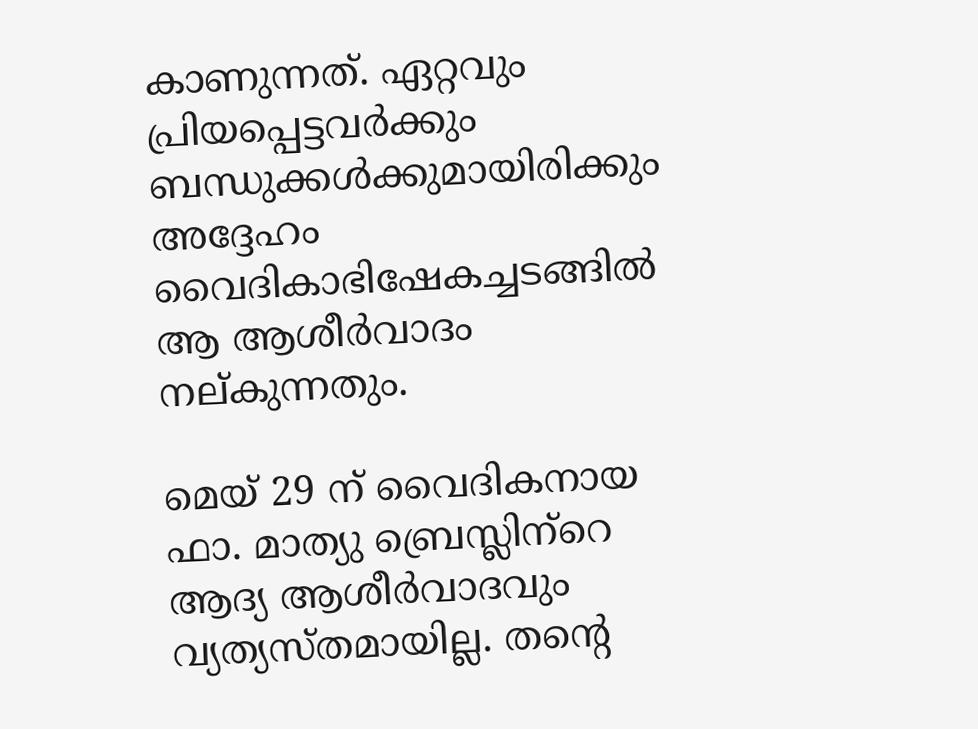കാണുന്നത്. ഏറ്റവും പ്രിയപ്പെട്ടവര്‍ക്കും ബന്ധുക്കള്‍ക്കുമായിരിക്കും അദ്ദേഹം വൈദികാഭിഷേകച്ചടങ്ങില്‍ ആ ആശീര്‍വാദം നല്കുന്നതും.

മെയ് 29 ന് വൈദികനായ ഫാ. മാത്യു ബ്രെസ്ലിന്‌റെ ആദ്യ ആശീര്‍വാദവും വ്യത്യസ്തമായില്ല. തന്റെ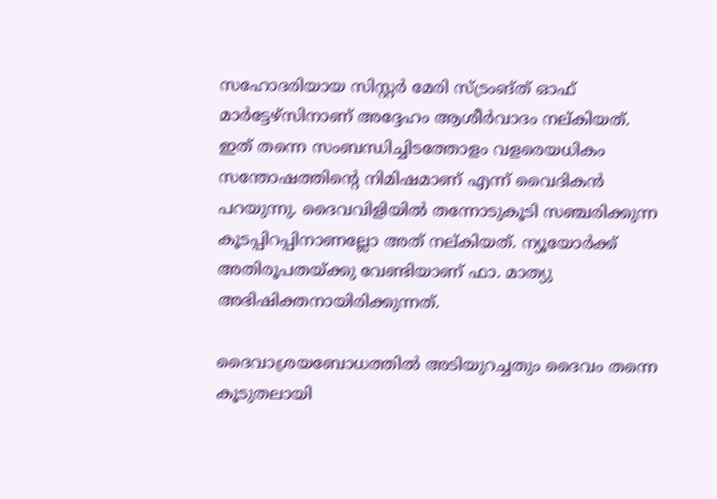സഹോദരിയായ സിസ്റ്റര്‍ മേരി സ്ട്രംങ്ത് ഓഫ് മാര്‍ട്ടേഴ്‌സിനാണ് അദ്ദേഹം ആശീര്‍വാദം നല്കിയത്. ഇത് തന്നെ സംബന്ധിച്ചിടത്തോളം വളരെയധികം സന്തോഷത്തിന്റെ നിമിഷമാണ് എന്ന് വൈദികന്‍ പറയുന്നു. ദൈവവിളിയില്‍ തന്നോടുകൂടി സഞ്ചരിക്കുന്ന കൂടപ്പിറപ്പിനാണല്ലോ അത് നല്കിയത്. ന്യൂയോര്‍ക്ക് അതിരൂപതയ്ക്കു വേണ്ടിയാണ് ഫാ. മാത്യു അഭിഷിക്തനായിരിക്കുന്നത്.

ദൈവാശ്രയബോധത്തില്‍ അടിയുറച്ചതും ദൈവം തന്നെ കൂടുതലായി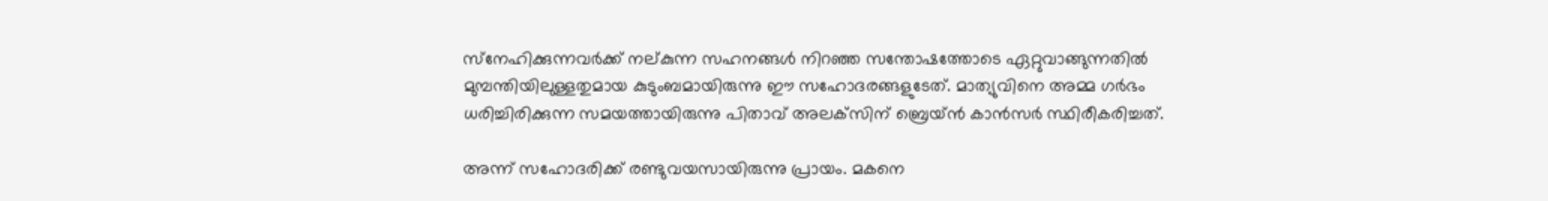സ്‌നേഹിക്കുന്നവര്‍ക്ക് നല്കുന്ന സഹനങ്ങള്‍ നിറഞ്ഞ സന്തോഷത്തോടെ ഏറ്റുവാങ്ങുന്നതില്‍ മുമ്പന്തിയിലുള്ളതുമായ കുടുംബമായിരുന്നു ഈ സഹോദരങ്ങളുടേത്. മാത്യുവിനെ അമ്മ ഗര്‍ഭം ധരിച്ചിരിക്കുന്ന സമയത്തായിരുന്നു പിതാവ് അലക്‌സിന് ബ്രെയ്ന്‍ കാന്‍സര്‍ സ്ഥിരീകരിച്ചത്.

അന്ന് സഹോദരിക്ക് രണ്ടുവയസായിരുന്നു പ്രായം. മകനെ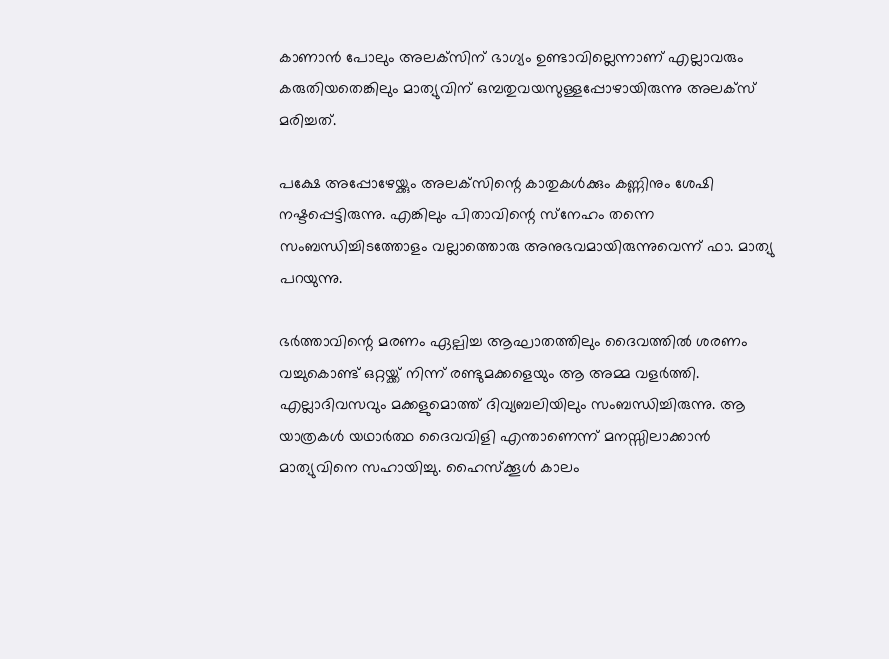കാണാന്‍ പോലും അലക്‌സിന് ഭാഗ്യം ഉണ്ടാവില്ലെന്നാണ് എല്ലാവരും കരുതിയതെങ്കിലും മാത്യുവിന് ഒമ്പതുവയസുള്ളപ്പോഴായിരുന്നു അലക്‌സ് മരിച്ചത്.

പക്ഷേ അപ്പോഴേയ്ക്കും അലക്‌സിന്റെ കാതുകള്‍ക്കും കണ്ണിനും ശേഷി നഷ്ടപ്പെട്ടിരുന്നു. എങ്കിലും പിതാവിന്റെ സ്‌നേഹം തന്നെ സംബന്ധിച്ചിടത്തോളം വല്ലാത്തൊരു അനുഭവമായിരുന്നുവെന്ന് ഫാ. മാത്യു പറയുന്നു.

ഭര്‍ത്താവിന്റെ മരണം ഏല്പിച്ച ആഘാതത്തിലും ദൈവത്തില്‍ ശരണം വച്ചുകൊണ്ട് ഒറ്റയ്ക്ക് നിന്ന് രണ്ടുമക്കളെയും ആ അമ്മ വളര്‍ത്തി. എല്ലാദിവസവും മക്കളുമൊത്ത് ദിവ്യബലിയിലും സംബന്ധിച്ചിരുന്നു. ആ യാത്രകള്‍ യഥാര്‍ത്ഥ ദൈവവിളി എന്താണെന്ന് മനസ്സിലാക്കാന്‍ മാത്യുവിനെ സഹായിച്ചു. ഹൈസ്‌ക്കൂള്‍ കാലം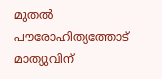മുതല്‍ പൗരോഹിത്യത്തോട് മാത്യുവിന്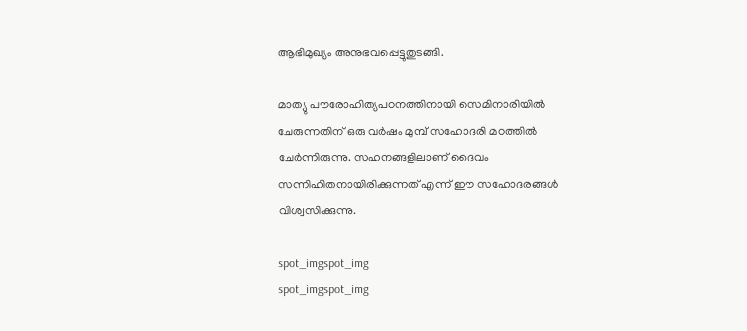ആഭിമുഖ്യം അനുഭവപ്പെട്ടുതുടങ്ങി.

മാത്യു പൗരോഹിത്യപഠനത്തിനായി സെമിനാരിയില്‍ ചേരുന്നതിന് ഒരു വര്‍ഷം മുമ്പ് സഹോദരി മഠത്തില്‍ ചേര്‍ന്നിരുന്നു. സഹനങ്ങളിലാണ് ദൈവം സന്നിഹിതനായിരിക്കുന്നത് എന്ന് ഈ സഹോദരങ്ങള്‍ വിശ്വസിക്കുന്നു.

spot_imgspot_img
spot_imgspot_img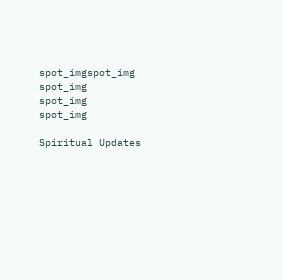spot_imgspot_img
spot_img
spot_img
spot_img

Spiritual Updates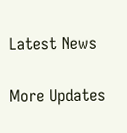Latest News

More Updates